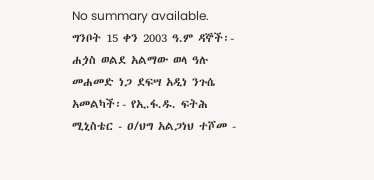No summary available.
ግንቦት 15 ቀን 2003 ዓ.ም ዳኞች፡- ሐጏስ ወልደ አልማው ወላ ዓሉ መሐመድ ነጋ ደፍሣ አዲነ ንጉሴ አመልካች፡- የኢ.ፋ.ዱ. ፍትሕ ሚኒስቴር - ዐ/ህግ አልጋነህ ተሾመ -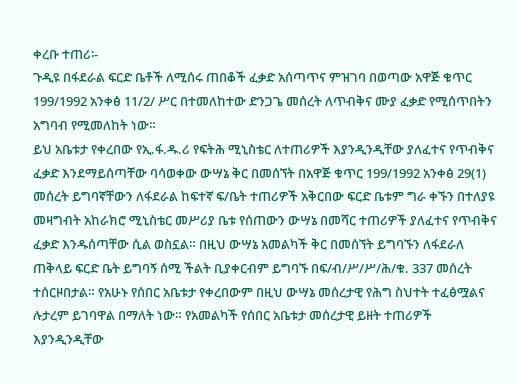ቀረቡ ተጠሪ፡-
ጉዲዩ በፋደራል ፍርድ ቤቶች ለሚሰሩ ጠበቆች ፈቃድ አሰጣጥና ምዝገባ በወጣው አዋጅ ቁጥር 199/1992 አንቀፅ 11/2/ ሥር በተመለከተው ድንጋጌ መሰረት ለጥብቅና ሙያ ፈቃድ የሚሰጥበትን አግባብ የሚመለከት ነው።
ይህ አቤቱታ የቀረበው የኢ.ፋ.ዱ.ሪ የፍትሕ ሚኒስቴር ለተጠሪዎች እያንዲንዲቸው ያለፈተና የጥብቅና ፈቃድ እንደማይሰጣቸው ባሳወቀው ውሣኔ ቅር በመሰኘት በአዋጅ ቁጥር 199/1992 አንቀፅ 29(1) መሰረት ይግባኛቸውን ለፋደራል ከፍተኛ ፍ/ቤት ተጠሪዎች አቅርበው ፍርድ ቤቱም ግራ ቀኙን በተለያዩ መዛግብት አከራክሮ ሚኒስቴር መሥሪያ ቤቱ የሰጠውን ውሣኔ በመሻር ተጠሪዎች ያለፈተና የጥብቅና ፈቃድ እንዱሰጣቸው ሲል ወስኗል። በዚህ ውሣኔ አመልካች ቅር በመሰኘት ይግባኙን ለፋደራለ ጠቅላይ ፍርድ ቤት ይግባኝ ሰሚ ችልት ቢያቀርብም ይግባኙ በፍ/ብ/ሥ/ሥ/ሕ/ቁ. 337 መሰረት ተሰርዞበታል። የአሁኑ የሰበር አቤቱታ የቀረበውም በዚህ ውሣኔ መሰረታዊ የሕግ ስህተት ተፈፅሟልና ሉታረም ይገባዋል በማለት ነው። የአመልካች የሰበር አቤቱታ መሰረታዊ ይዘት ተጠሪዎች እያንዲንዲቸው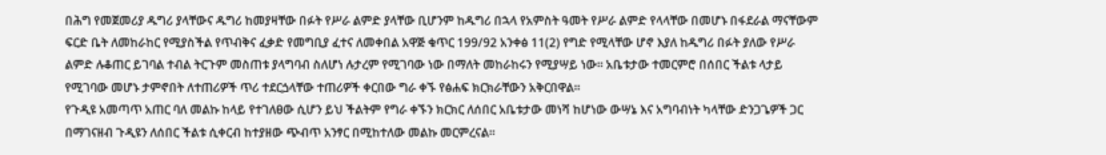በሕግ የመጀመሪያ ዱግሪ ያላቸውና ዱግሪ ከመያዛቸው በፉት የሥራ ልምድ ያላቸው ቢሆንም ከዱግሪ በኋላ የአምስት ዓመት የሥራ ልምድ የላላቸው በመሆኑ በፋደራል ማናቸውም ፍርድ ቤት ለመከራከር የሚያስችል የጥብቅና ፈቃድ የመግቢያ ፈተና ለመቀበል አዋጅ ቁጥር 199/92 አንቀፅ 11(2) የግድ የሚላቸው ሆኖ እያለ ከዱግሪ በፉት ያለው የሥራ ልምድ ሉቆጠር ይገባል ተብል ትርጉም መስጠቱ ያላግባብ ስለሆነ ሉታረም የሚገባው ነው በማለት መከራከሩን የሚያሣይ ነው። አቤቱታው ተመርምሮ በሰበር ችልቱ ላታይ የሚገባው መሆኑ ታምኖበት ለተጠሪዎች ጥሪ ተደርጏላቸው ተጠሪዎች ቀርበው ግራ ቀኙ የፅሐፍ ክርክራቸውን አቅርበዋል።
የጉዲዩ አመጣጥ አጠር ባለ መልኩ ከላይ የተገለፀው ሲሆን ይህ ችልትም የግራ ቀኙን ክርክር ለሰበር አቤቱታው መነሻ ከሆነው ውሣኔ እና አግባብነት ካላቸው ድንጋጌዎች ጋር በማገናዘብ ጉዲዩን ለሰበር ችልቱ ሲቀርብ ከተያዘው ጭብጥ አንፃር በሚከተለው መልኩ መርምረናል።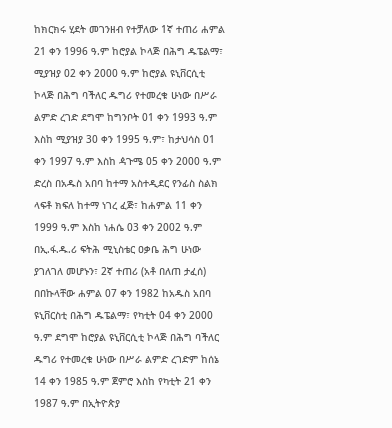ከክርክሩ ሂደት መገንዘብ የተቻለው 1ኛ ተጠሪ ሐምል 21 ቀን 1996 ዓ.ም ከሮያል ኮላጅ በሕግ ዱፔልማ፣ ሚያዝያ 02 ቀን 2000 ዓ.ም ከሮያል ዩኒቨርሲቲ ኮላጅ በሕግ ባችለር ዱግሪ የተመረቁ ሁነው በሥራ ልምድ ረገድ ደግሞ ከግንቦት 01 ቀን 1993 ዓ.ም እስከ ሚያዝያ 30 ቀን 1995 ዓ.ም፣ ከታህሳስ 01 ቀን 1997 ዓ.ም እስከ ዻጉሜ 05 ቀን 2000 ዓ.ም ድረስ በአዱስ አበባ ከተማ አስተዲደር የንፊስ ስልክ ላፍቶ ክፍለ ከተማ ነገረ ፈጅ፣ ከሐምል 11 ቀን 1999 ዓ.ም እስከ ነሐሴ 03 ቀን 2002 ዓ.ም በኢ.ፋ.ዱ.ሪ ፍትሕ ሚኒስቴር ዐቃቤ ሕግ ሁነው ያገለገለ መሆኑን፣ 2ኛ ተጠሪ (አቶ በለጠ ታፈሰ) በበኩላቸው ሐምል 07 ቀን 1982 ከአዱስ አበባ ዩኒቨርስቲ በሕግ ዱፔልማ፣ የካቲት 04 ቀን 2000 ዓ.ም ደግሞ ከሮያል ዩኒቨርሲቲ ኮላጅ በሕግ ባችለር ዱግሪ የተመረቁ ሁነው በሥራ ልምድ ረገድም ከሰኔ 14 ቀን 1985 ዓ.ም ጀምሮ እስከ የካቲት 21 ቀን 1987 ዓ.ም በኢትዮጵያ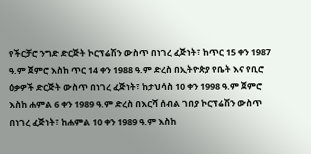የችርቻሮ ንግድ ድርጅት ኮርፕሬሽን ውስጥ በነገረ ፈጅነት፣ ከጥር 15 ቀን 1987 ዓ.ም ጀምሮ እስከ ጥር 14 ቀን 1988 ዓ.ም ድረስ በኢትዮጵያ የቤት እና የቢሮ ዕቃዎች ድርጅት ውስጥ በነገረ ፈጅነት፣ ከታህሳስ 10 ቀን 1998 ዓ.ም ጀምሮ እስከ ሐምል 6 ቀን 1989 ዓ.ም ድረስ በእርሻ ሰብል ገበያ ኮርፕሬሽን ውስጥ በነገረ ፈጅነት፣ ከሐምል 10 ቀን 1989 ዓ.ም እስከ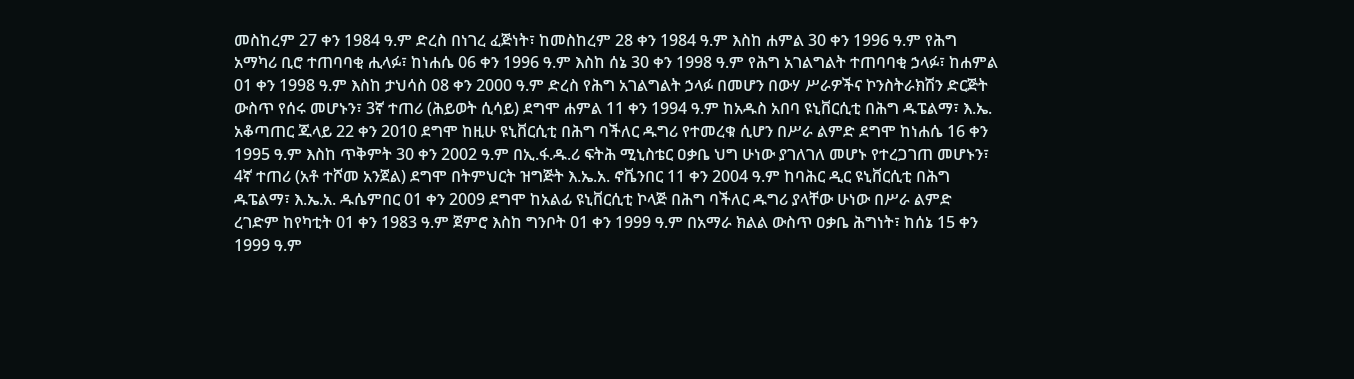መስከረም 27 ቀን 1984 ዓ.ም ድረስ በነገረ ፈጅነት፣ ከመስከረም 28 ቀን 1984 ዓ.ም እስከ ሐምል 30 ቀን 1996 ዓ.ም የሕግ አማካሪ ቢሮ ተጠባባቂ ሒላፉ፣ ከነሐሴ 06 ቀን 1996 ዓ.ም እስከ ሰኔ 30 ቀን 1998 ዓ.ም የሕግ አገልግልት ተጠባባቂ ኃላፉ፣ ከሐምል 01 ቀን 1998 ዓ.ም እስከ ታህሳስ 08 ቀን 2000 ዓ.ም ድረስ የሕግ አገልግልት ኃላፉ በመሆን በውሃ ሥራዎችና ኮንስትራክሽን ድርጅት ውስጥ የሰሩ መሆኑን፣ 3ኛ ተጠሪ (ሕይወት ሲሳይ) ደግሞ ሐምል 11 ቀን 1994 ዓ.ም ከአዱስ አበባ ዩኒቨርሲቲ በሕግ ዱፔልማ፣ እ.ኤ. አቆጣጠር ጁላይ 22 ቀን 2010 ደግሞ ከዚሁ ዩኒቨርሲቲ በሕግ ባችለር ዱግሪ የተመረቁ ሲሆን በሥራ ልምድ ደግሞ ከነሐሴ 16 ቀን 1995 ዓ.ም እስከ ጥቅምት 30 ቀን 2002 ዓ.ም በኢ.ፋ.ዱ.ሪ ፍትሕ ሚኒስቴር ዐቃቤ ህግ ሁነው ያገለገለ መሆኑ የተረጋገጠ መሆኑን፣ 4ኛ ተጠሪ (አቶ ተሾመ አንጀል) ደግሞ በትምህርት ዝግጅት እ.ኤ.አ. ኖቬንበር 11 ቀን 2004 ዓ.ም ከባሕር ዲር ዩኒቨርሲቲ በሕግ ዱፔልማ፣ እ.ኤ.አ. ዱሴምበር 01 ቀን 2009 ደግሞ ከአልፊ ዩኒቨርሲቲ ኮላጅ በሕግ ባችለር ዱግሪ ያላቸው ሁነው በሥራ ልምድ ረገድም ከየካቲት 01 ቀን 1983 ዓ.ም ጀምሮ እስከ ግንቦት 01 ቀን 1999 ዓ.ም በአማራ ክልል ውስጥ ዐቃቤ ሕግነት፣ ከሰኔ 15 ቀን 1999 ዓ.ም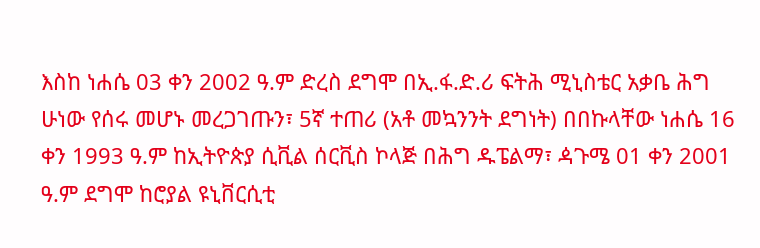እስከ ነሐሴ 03 ቀን 2002 ዓ.ም ድረስ ደግሞ በኢ.ፋ.ድ.ሪ ፍትሕ ሚኒስቴር አቃቤ ሕግ ሁነው የሰሩ መሆኑ መረጋገጡን፣ 5ኛ ተጠሪ (አቶ መኳንንት ደግነት) በበኩላቸው ነሐሴ 16 ቀን 1993 ዓ.ም ከኢትዮጵያ ሲቪል ሰርቪስ ኮላጅ በሕግ ዱፔልማ፣ ዻጉሜ 01 ቀን 2001 ዓ.ም ደግሞ ከሮያል ዩኒቨርሲቲ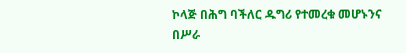ኮላጅ በሕግ ባችለር ዱግሪ የተመረቁ መሆኑንና በሥራ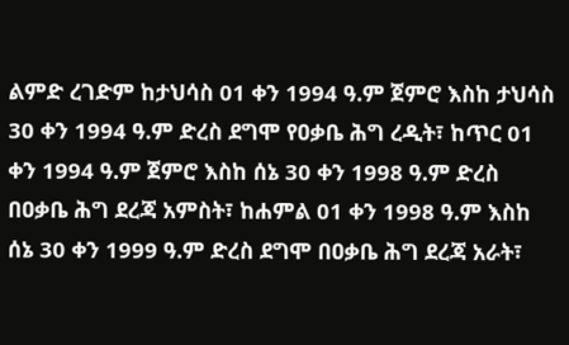ልምድ ረገድም ከታህሳስ 01 ቀን 1994 ዓ.ም ጀምሮ እስከ ታህሳስ 30 ቀን 1994 ዓ.ም ድረስ ደግሞ የዐቃቤ ሕግ ረዲት፣ ከጥር 01 ቀን 1994 ዓ.ም ጀምሮ እስከ ሰኔ 30 ቀን 1998 ዓ.ም ድረስ በዐቃቤ ሕግ ደረጃ አምስት፣ ከሐምል 01 ቀን 1998 ዓ.ም እስከ ሰኔ 30 ቀን 1999 ዓ.ም ድረስ ደግሞ በዐቃቤ ሕግ ደረጃ አራት፣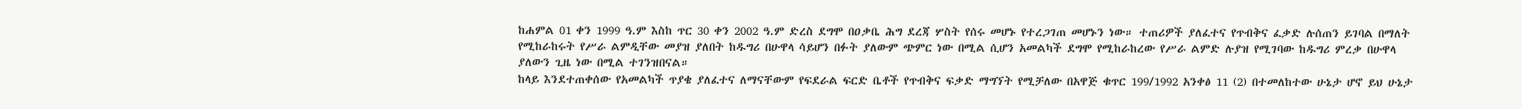ከሐምል 01 ቀን 1999 ዓ.ም እስከ ጥር 30 ቀን 2002 ዓ.ም ድረስ ደግሞ በዐቃቤ ሕግ ደረጃ ሦስት የሰሩ መሆኑ የተረጋገጠ መሆኑን ነው። ተጠሪዎች ያለፈተና የጥብቅና ፈቃድ ሉሰጠን ይገባል በማለት የሚከራከሩት የሥራ ልምዲቸው መያዝ ያለበት ከዱግሪ በሁዋላ ሳይሆን በፉት ያለውም ጭምር ነው በሚል ሲሆን አመልካች ደግሞ የሚከራከረው የሥራ ልምድ ሉያዝ የሚገባው ከዱግሪ ምረቃ በሁዋላ ያለውን ጊዜ ነው በሚል ተገንዝበናል።
ከላይ እንደተጠቀሰው የአመልካች ጥያቄ ያለፈተና ለማናቸውም የፍደራል ፍርድ ቤቶች የጥብቅና ፍቃድ ማግኘት የሚቻለው በአዋጅ ቁጥር 199/1992 አንቀፅ 11 (2) በተመለከተው ሁኔታ ሆኖ ይህ ሁኔታ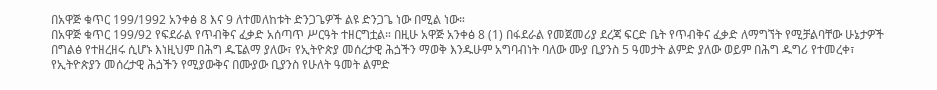በአዋጅ ቁጥር 199/1992 አንቀፅ 8 እና 9 ለተመለከቱት ድንጋጌዎች ልዩ ድንጋጌ ነው በሚል ነው።
በአዋጅ ቁጥር 199/92 የፍደራል የጥብቅና ፈቃድ አሰጣጥ ሥርዓት ተዘርግቷል። በዚሁ አዋጅ አንቀፅ 8 (1) በፋደራል የመጀመሪያ ደረጃ ፍርድ ቤት የጥብቅና ፈቃድ ለማግኘት የሚቻልባቸው ሁኔታዎች በግልፅ የተዘረዘሩ ሲሆኑ እነዚህም በሕግ ዱፔልማ ያለው፣ የኢትዮጵያ መሰረታዊ ሕጏችን ማወቅ እንዱሁም አግባብነት ባለው ሙያ ቢያንስ 5 ዓመታት ልምድ ያለው ወይም በሕግ ዱግሪ የተመረቀ፣ የኢትዮጵያን መሰረታዊ ሕጏችን የሚያውቅና በሙያው ቢያንስ የሁለት ዓመት ልምድ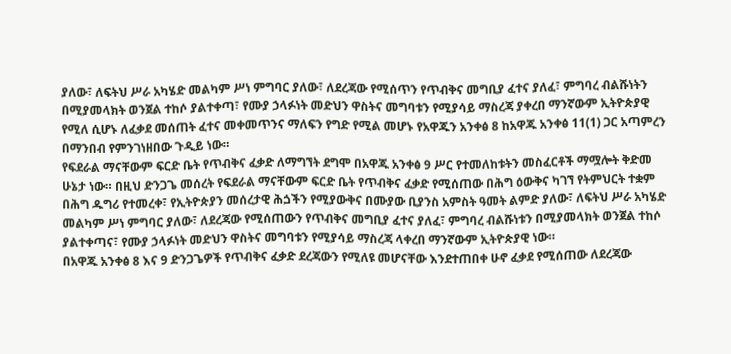ያለው፣ ለፍትህ ሥራ አካሄድ መልካም ሥነ ምግባር ያለው፣ ለደረጃው የሚሰጥን የጥብቅና መግቢያ ፈተና ያለፈ፣ ምግባረ ብልሹነትን በሚያመላክት ወንጀል ተከሶ ያልተቀጣ፣ የሙያ ኃላፉነት መድህን ዋስትና መግባቱን የሚያሳይ ማስረጃ ያቀረበ ማንኛውም ኢትዮጵያዊ የሚለ ሲሆኑ ለፈቃደ መሰጠት ፈተና መቀመጥንና ማለፍን የግድ የሚል መሆኑ የአዋጁን አንቀፅ 8 ከአዋጁ አንቀፅ 11(1) ጋር አጣምረን በማንበብ የምንገነዘበው ጉዲይ ነው።
የፍደራል ማናቸውም ፍርድ ቤት የጥብቅና ፈቃድ ለማግኘት ደግሞ በአዋጁ አንቀፅ 9 ሥር የተመለከቱትን መስፈርቶች ማሟሎት ቅድመ ሁኔታ ነው። በዚህ ድንጋጌ መሰረት የፍደራል ማናቸውም ፍርድ ቤት የጥብቅና ፈቃድ የሚሰጠው በሕግ ዕውቅና ካገኘ የትምህርት ተቋም በሕግ ዱግሪ የተመረቀ፣ የኢትዮጵያን መሰረታዊ ሕጏችን የሚያውቅና በሙያው ቢያንስ አምስት ዓመት ልምድ ያለው፣ ለፍትህ ሥራ አካሄድ መልካም ሥነ ምግባር ያለው፣ ለደረጃው የሚሰጠውን የጥብቅና መግቢያ ፈተና ያለፈ፣ ምግባረ ብልሹነቱን በሚያመላክት ወንጀል ተከሶ ያልተቀጣና፣ የሙያ ኃላፉነት መድህን ዋስትና መግባቱን የሚያሳይ ማስረጃ ላቀረበ ማንኛውም ኢትዮጵያዊ ነው።
በአዋጁ አንቀፅ 8 እና 9 ድንጋጌዎች የጥብቅና ፈቃድ ደረጃውን የሚለዩ መሆናቸው እንደተጠበቀ ሁኖ ፈቃደ የሚሰጠው ለደረጃው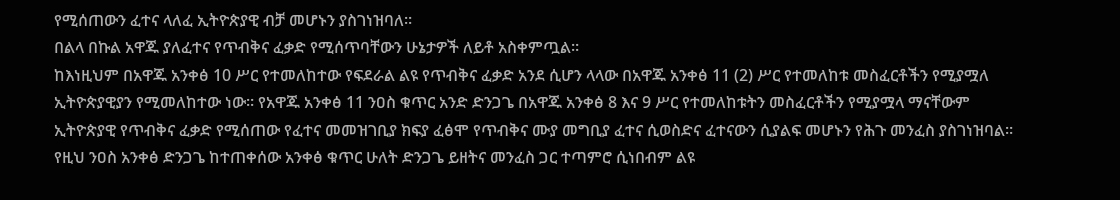የሚሰጠውን ፈተና ላለፈ ኢትዮጵያዊ ብቻ መሆኑን ያስገነዝባለ።
በልላ በኩል አዋጁ ያለፈተና የጥብቅና ፈቃድ የሚሰጥባቸውን ሁኔታዎች ለይቶ አስቀምጧል።
ከእነዚህም በአዋጁ አንቀፅ 10 ሥር የተመለከተው የፍደራል ልዩ የጥብቅና ፈቃድ አንደ ሲሆን ላላው በአዋጁ አንቀፅ 11 (2) ሥር የተመለከቱ መስፈርቶችን የሚያሟለ ኢትዮጵያዊያን የሚመለከተው ነው። የአዋጁ አንቀፅ 11 ንዐስ ቁጥር አንድ ድንጋጌ በአዋጁ አንቀፅ 8 እና 9 ሥር የተመለከቱትን መስፈርቶችን የሚያሟላ ማናቸውም ኢትዮጵያዊ የጥብቅና ፈቃድ የሚሰጠው የፈተና መመዝገቢያ ክፍያ ፈፅሞ የጥብቅና ሙያ መግቢያ ፈተና ሲወስድና ፈተናውን ሲያልፍ መሆኑን የሕጉ መንፈስ ያስገነዝባል። የዚህ ንዐስ አንቀፅ ድንጋጌ ከተጠቀሰው አንቀፅ ቁጥር ሁለት ድንጋጌ ይዘትና መንፈስ ጋር ተጣምሮ ሲነበብም ልዩ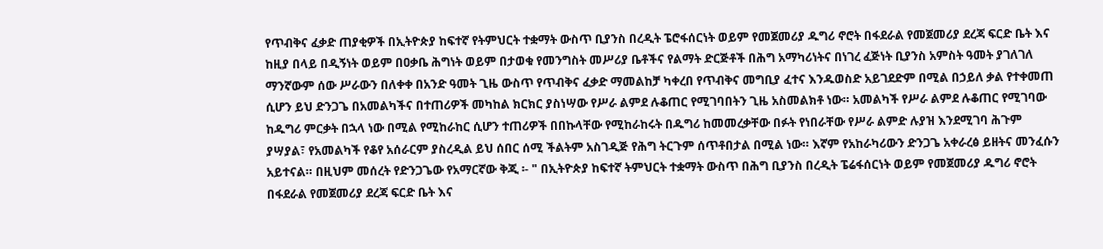የጥብቅና ፈቃድ ጠያቂዎች በኢትዮጵያ ከፍተኛ የትምህርት ተቋማት ውስጥ ቢያንስ በረዲት ፔሮፋሰርነት ወይም የመጀመሪያ ዱግሪ ኖሮት በፋደራል የመጀመሪያ ደረጃ ፍርድ ቤት እና ከዚያ በላይ በዲኝነት ወይም በዐቃቤ ሕግነት ወይም በታወቁ የመንግስት መሥሪያ ቤቶችና የልማት ድርጅቶች በሕግ አማካሪነትና በነገረ ፈጅነት ቢያንስ አምስት ዓመት ያገለገለ ማንኛውም ሰው ሥራውን በለቀቀ በአንድ ዓመት ጊዜ ውስጥ የጥብቅና ፈቃድ ማመልከቻ ካቀረበ የጥብቅና መግቢያ ፈተና እንዱወስድ አይገደድም በሚል በኃይለ ቃል የተቀመጠ ሲሆን ይህ ድንጋጌ በአመልካችና በተጠሪዎች መካከል ክርክር ያስነሣው የሥራ ልምደ ሉቆጠር የሚገባበትን ጊዜ አስመልክቶ ነው። አመልካች የሥራ ልምደ ሉቆጠር የሚገባው ከዱግሪ ምርቃት በኋላ ነው በሚል የሚከራከር ሲሆን ተጠሪዎች በበኩላቸው የሚከራከሩት በዱግሪ ከመመረቃቸው በፉት የነበራቸው የሥራ ልምድ ሉያዝ እንደሚገባ ሕጉም ያሣያል፣ የአመልካች የቆየ አሰራርም ያስረዲል ይህ ሰበር ሰሚ ችልትም አስገዲጅ የሕግ ትርጉም ሰጥቶበታል በሚል ነው። እኛም የአከራካሪውን ድንጋጌ አቀራረፅ ይዘትና መንፈሱን አይተናል። በዚህም መሰረት የድንጋጌው የአማርኛው ቅጂ ፡- " በኢትዮጵያ ከፍተኛ ትምህርት ተቋማት ውስጥ በሕግ ቢያንስ በረዲት ፔሬፋሰርነት ወይም የመጀመሪያ ዱግሪ ኖሮት በፋደራል የመጀመሪያ ደረጃ ፍርድ ቤት እና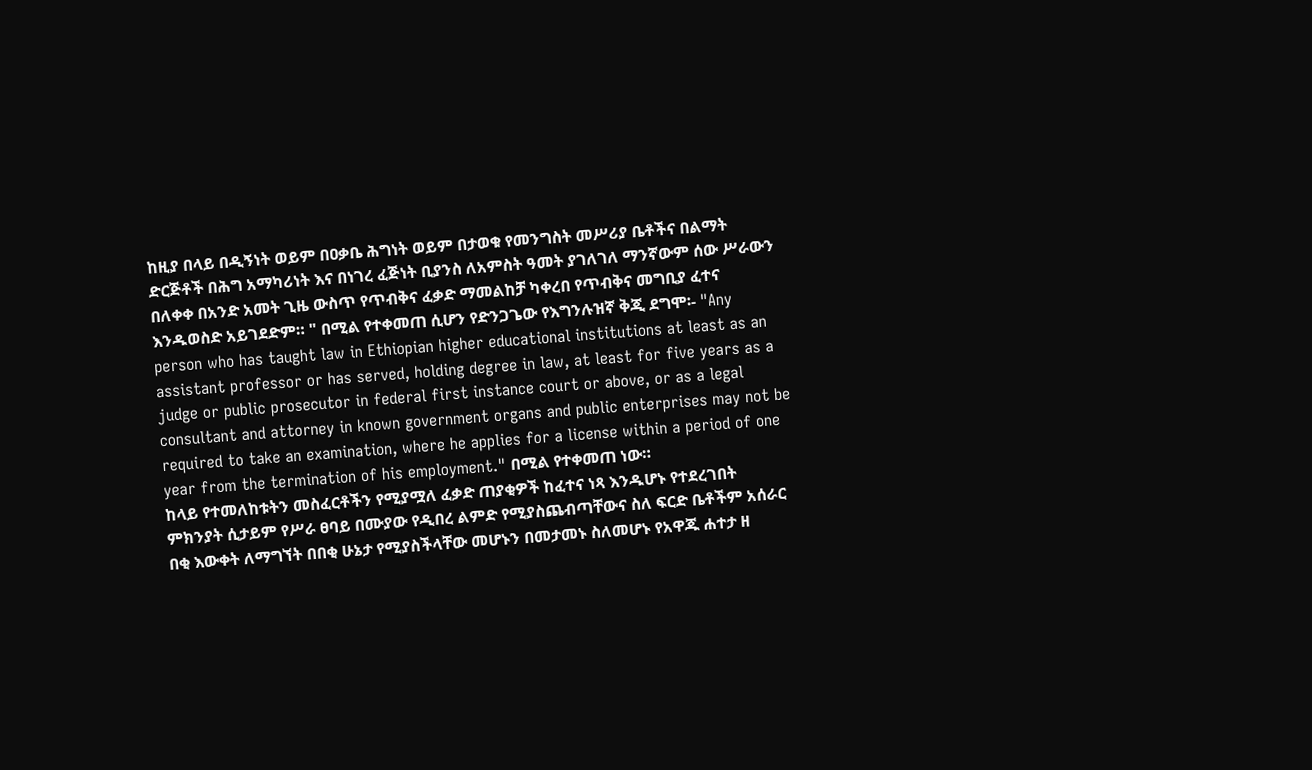ከዚያ በላይ በዲኝነት ወይም በዐቃቤ ሕግነት ወይም በታወቁ የመንግስት መሥሪያ ቤቶችና በልማት ድርጅቶች በሕግ አማካሪነት እና በነገረ ፈጅነት ቢያንስ ለአምስት ዓመት ያገለገለ ማንኛውም ሰው ሥራውን በለቀቀ በአንድ አመት ጊዜ ውስጥ የጥብቅና ፈቃድ ማመልከቻ ካቀረበ የጥብቅና መግቢያ ፈተና እንዱወስድ አይገደድም። " በሚል የተቀመጠ ሲሆን የድንጋጌው የእግንሉዝኛ ቅጂ ደግሞ፡- "Any person who has taught law in Ethiopian higher educational institutions at least as an assistant professor or has served, holding degree in law, at least for five years as a judge or public prosecutor in federal first instance court or above, or as a legal consultant and attorney in known government organs and public enterprises may not be required to take an examination, where he applies for a license within a period of one year from the termination of his employment." በሚል የተቀመጠ ነው።
ከላይ የተመለከቱትን መስፈርቶችን የሚያሟለ ፈቃድ ጠያቂዎች ከፈተና ነጻ እንዱሆኑ የተደረገበት ምክንያት ሲታይም የሥራ ፀባይ በሙያው የዲበረ ልምድ የሚያስጨብጣቸውና ስለ ፍርድ ቤቶችም አሰራር በቂ እውቀት ለማግኘት በበቂ ሁኔታ የሚያስችላቸው መሆኑን በመታመኑ ስለመሆኑ የአዋጁ ሐተታ ዘ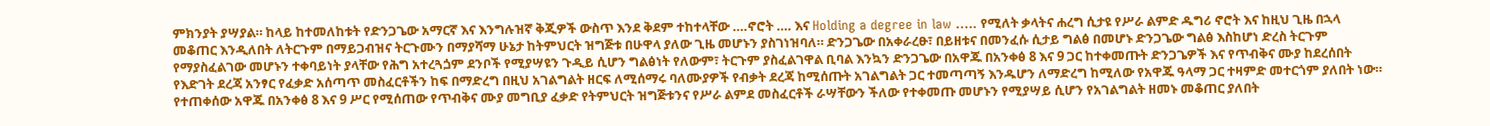ምክንያት ያሣያል። ከላይ ከተመለከቱት የድንጋጌው አማርኛ እና እንግሉዝኛ ቅጂዎች ውስጥ እንደ ቅደም ተከተላቸው ….ኖሮት …. እና Holding a degree in law ….. የሚለት ቃላትና ሐረግ ሲታዩ የሥራ ልምድ ዱግሪ ኖሮት እና ከዚህ ጊዜ በኋላ መቆጠር እንዲለበት ለትርጉም በማይጋብዝና ትርጉሙን በማያሻማ ሁኔታ ከትምህርት ዝግጅቱ በሁዋላ ያለው ጊዜ መሆኑን ያስገነዝባለ። ድንጋጌው በአቀራረፁ፣ በይዘቱና በመንፈሱ ሲታይ ግልፅ በመሆኑ ድንጋጌው ግልፅ እስከሆነ ድረስ ትርጉም የማያስፈልገው መሆኑን ተቀባይነት ያላቸው የሕግ አተረጓጏም ደንቦች የሚያሣዩን ጉዲይ ሲሆን ግልፅነት የለውም፣ ትርጉም ያስፈልገዋል ቢባል እንኳን ድንጋጌው በአዋጁ በአንቀፅ 8 እና 9 ጋር ከተቀመጡት ድንጋጌዎች እና የጥብቅና ሙያ ከደረሰበት የእድገት ደረጃ አንፃር የፈቃድ አሰጣጥ መስፈርቶችን ከፍ በማድረግ በዚህ አገልግልት ዘርፍ ለሚሰማሩ ባለሙያዎች የብቃት ደረጃ ከሚሰጡት አገልግልት ጋር ተመጣጣኝ እንዱሆን ለማድረግ ከሚለው የአዋጁ ዓላማ ጋር ተዛምድ መተርጎም ያለበት ነው። የተጠቀሰው አዋጁ በአንቀፅ 8 እና 9 ሥር የሚሰጠው የጥብቅና ሙያ መግቢያ ፈቃድ የትምህርት ዝግጅቱንና የሥራ ልምደ መስፈርቶች ራሣቸውን ችለው የተቀመጡ መሆኑን የሚያሣይ ሲሆን የአገልግልት ዘመኑ መቆጠር ያለበት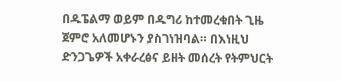በዱፔልማ ወይም በዱግሪ ከተመረቁበት ጊዜ ጀምሮ አለመሆኑን ያስገነዝባል። በእነዚህ ድንጋጌዎች አቀራረፅና ይዘት መሰረት የትምህርት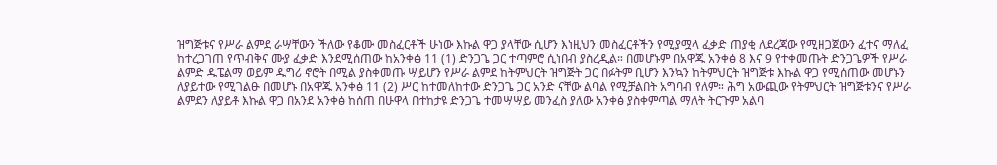ዝግጅቱና የሥራ ልምደ ራሣቸውን ችለው የቆሙ መስፈርቶች ሁነው እኩል ዋጋ ያላቸው ሲሆን እነዚህን መስፈርቶችን የሚያሟላ ፈቃድ ጠያቂ ለደረጃው የሚዘጋጀውን ፈተና ማለፈ ከተረጋገጠ የጥብቅና ሙያ ፈቃድ እንደሚሰጠው ከአንቀፅ 11 (1) ድንጋጌ ጋር ተጣምሮ ሲነበብ ያስረዲል። በመሆኑም በአዋጁ አንቀፅ 8 እና 9 የተቀመጡት ድንጋጌዎች የሥራ ልምድ ዱፔልማ ወይም ዱግሪ ኖሮት በሚል ያስቀመጡ ሣይሆን የሥራ ልምደ ከትምህርት ዝግጅት ጋር በፉትም ቢሆን እንኳን ከትምህርት ዝግጅቱ እኩል ዋጋ የሚሰጠው መሆኑን ለያይተው የሚገልፁ በመሆኑ በአዋጁ አንቀፅ 11 (2) ሥር ከተመለከተው ድንጋጌ ጋር አንድ ናቸው ልባል የሚቻልበት አግባብ የለም። ሕግ አውጪው የትምህርት ዝግጅቱንና የሥራ ልምደን ለያይቶ እኩል ዋጋ በአንደ አንቀፅ ከሰጠ በሁዋላ በተከታዩ ድንጋጌ ተመሣሣይ መንፈስ ያለው አንቀፅ ያስቀምጣል ማለት ትርጉም አልባ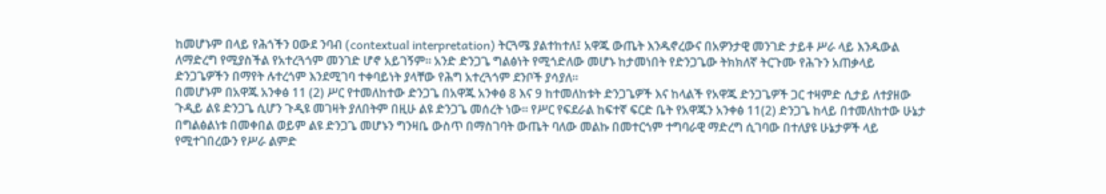ከመሆኑም በላይ የሕጎችን ዐውደ ንባብ (contextual interpretation) ትርጓሜ ያልተከተለ፤ አዋጁ ውጤት እንዱኖረውና በአዎንታዊ መንገድ ታይቶ ሥራ ላይ እንዱውል ለማድረግ የሚያስችል የአተረጓጎም መንገድ ሆኖ አይገኝም። አንድ ድንጋጌ ግልፅነት የሚጎድለው መሆኑ ከታመነበት የድንጋጌው ትክክለኛ ትርጉሙ የሕጉን አጠቃላይ ድንጋጌዎችን በማየት ሉተረጎም እንደሚገባ ተቀባይነት ያላቸው የሕግ አተረጓጎም ደንቦች ያሳያለ።
በመሆኑም በአዋጁ አንቀፅ 11 (2) ሥር የተመለከተው ድንጋጌ በአዋጁ አንቀፅ 8 እና 9 ከተመለከቱት ድንጋጌዎች እና ከላልች የአዋጁ ድንጋጌዎች ጋር ተዛምድ ሲታይ ለተያዘው ጉዲይ ልዩ ድንጋጌ ሲሆን ጉዲዩ መገዛት ያለበትም በዚሁ ልዩ ድንጋጌ መሰረት ነው። የሥር የፍደራል ከፍተኛ ፍርድ ቤት የአዋጁን አንቀፅ 11(2) ድንጋጌ ከላይ በተመለከተው ሁኔታ በግልፅልነቱ በመቀበል ወይም ልዩ ድንጋጌ መሆኑን ግንዛቤ ውስጥ በማስገባት ውጤት ባለው መልኩ በመተርጎም ተግባራዊ ማድረግ ሲገባው በተለያዩ ሁኔታዎች ላይ የሚተገበረውን የሥራ ልምድ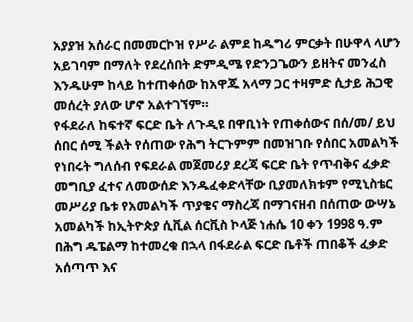አያያዝ አሰራር በመመርኮዝ የሥራ ልምደ ከዱግሪ ምርቃት በሁዋላ ላሆን አይገባም በማለት የደረሰበት ድምዲሜ የድንጋጌውን ይዘትና መንፈስ እንዱሁም ከላይ ከተጠቀሰው ከአዋጁ አላማ ጋር ተዛምድ ሲታይ ሕጋዊ መሰረት ያለው ሆኖ አልተገኘም።
የፋደራለ ከፍተኛ ፍርድ ቤት ለጉዲዩ በዋቢነት የጠቀሰውና በሰ/መ/ ይህ ሰበር ሰሚ ችልት የሰጠው የሕግ ትርጉምም በመዝገቡ የሰበር አመልካች የነበሩት ግለሰብ የፍደራል መጀመሪያ ደረጃ ፍርድ ቤት የጥብቅና ፈቃድ መግቢያ ፈተና ለመውሰድ እንዱፈቀድላቸው ቢያመለክቱም የሚኒስቴር መሥሪያ ቤቱ የአመልካች ጥያቄና ማስረጃ በማገናዘብ በሰጠው ውሣኔ አመልካች ከኢትዮጵያ ሲቪል ሰርቪስ ኮላጅ ነሐሴ 10 ቀን 1998 ዓ.ም በሕግ ዱፔልማ ከተመረቁ በኋላ በፋደራል ፍርድ ቤቶች ጠበቆች ፈቃድ አሰጣጥ እና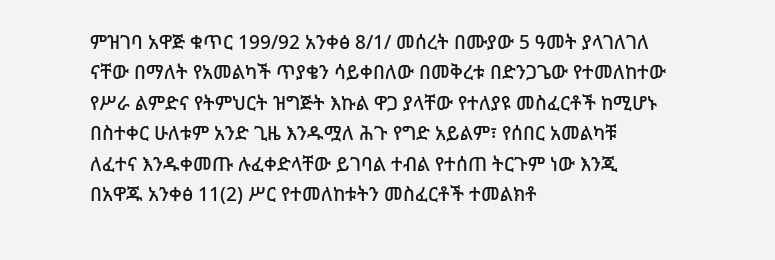ምዝገባ አዋጅ ቁጥር 199/92 አንቀፅ 8/1/ መሰረት በሙያው 5 ዓመት ያላገለገለ ናቸው በማለት የአመልካች ጥያቄን ሳይቀበለው በመቅረቱ በድንጋጌው የተመለከተው የሥራ ልምድና የትምህርት ዝግጅት እኩል ዋጋ ያላቸው የተለያዩ መስፈርቶች ከሚሆኑ በስተቀር ሁለቱም አንድ ጊዜ እንዱሟለ ሕጉ የግድ አይልም፣ የሰበር አመልካቹ ለፈተና እንዱቀመጡ ሉፈቀድላቸው ይገባል ተብል የተሰጠ ትርጉም ነው እንጂ በአዋጁ አንቀፅ 11(2) ሥር የተመለከቱትን መስፈርቶች ተመልክቶ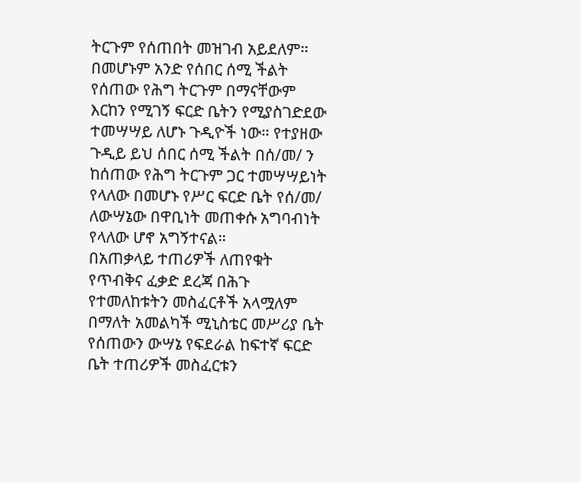ትርጉም የሰጠበት መዝገብ አይደለም።
በመሆኑም አንድ የሰበር ሰሚ ችልት የሰጠው የሕግ ትርጉም በማናቸውም እርከን የሚገኝ ፍርድ ቤትን የሚያስገድደው ተመሣሣይ ለሆኑ ጉዲዮች ነው። የተያዘው ጉዲይ ይህ ሰበር ሰሚ ችልት በሰ/መ/ ን ከሰጠው የሕግ ትርጉም ጋር ተመሣሣይነት የላለው በመሆኑ የሥር ፍርድ ቤት የሰ/መ/ ለውሣኔው በዋቢነት መጠቀሱ አግባብነት የላለው ሆኖ አግኝተናል።
በአጠቃላይ ተጠሪዎች ለጠየቁት የጥብቅና ፈቃድ ደረጃ በሕጉ የተመለከቱትን መስፈርቶች አላሟለም በማለት አመልካች ሚኒስቴር መሥሪያ ቤት የሰጠውን ውሣኔ የፍደራል ከፍተኛ ፍርድ ቤት ተጠሪዎች መስፈርቱን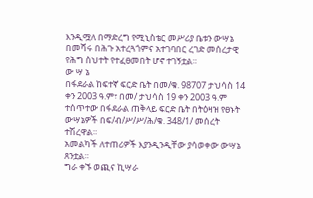እንዲሟለ በማድረግ የሚኒስቴር መሥሪያ ቤቱን ውሣኔ በመሻሩ በሕጉ አተረጓጎምና አተገባበር ረገድ መሰረታዊ የሕግ ስህተት የተፈፀመበት ሆኖ ተገኝቷል።
ው ሣ ኔ
በፋደራል ከፍተኛ ፍርድ ቤት በመ/ቁ. 98707 ታህሳስ 14 ቀን 2003 ዓ.ም፣ በመ/ ታህሳስ 19 ቀን 2003 ዓ.ም ተሰጥተው በፋደራል ጠቅላይ ፍርድ ቤት በትዕዛዝ የፀኑት ውሣኔዎች በፍ/ብ/ሥ/ሥ/ሕ/ቁ. 348/1/ መሰረት ተሽረዋል።
አመልካች ለተጠሪዎች እያንዲንዲቸው ያሳወቀው ውሣኔ ጸንቷል።
ግራ ቀኙ ወጪና ኪሣራ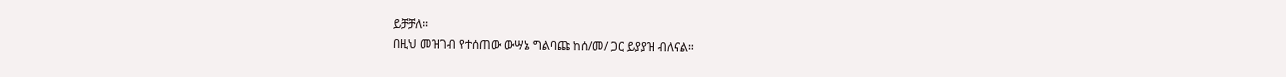ይቻቻለ።
በዚህ መዝገብ የተሰጠው ውሣኔ ግልባጩ ከሰ/መ/ ጋር ይያያዝ ብለናል።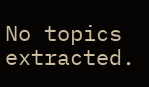No topics extracted.